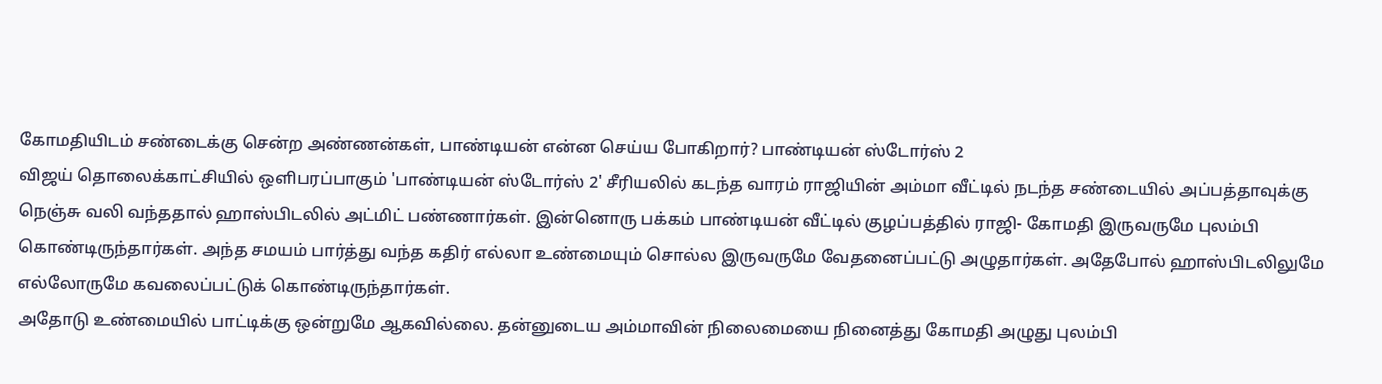கோமதியிடம் சண்டைக்கு சென்ற அண்ணன்கள், பாண்டியன் என்ன செய்ய போகிறார்? பாண்டியன் ஸ்டோர்ஸ் 2
விஜய் தொலைக்காட்சியில் ஒளிபரப்பாகும் 'பாண்டியன் ஸ்டோர்ஸ் 2' சீரியலில் கடந்த வாரம் ராஜியின் அம்மா வீட்டில் நடந்த சண்டையில் அப்பத்தாவுக்கு நெஞ்சு வலி வந்ததால் ஹாஸ்பிடலில் அட்மிட் பண்ணார்கள். இன்னொரு பக்கம் பாண்டியன் வீட்டில் குழப்பத்தில் ராஜி- கோமதி இருவருமே புலம்பி கொண்டிருந்தார்கள். அந்த சமயம் பார்த்து வந்த கதிர் எல்லா உண்மையும் சொல்ல இருவருமே வேதனைப்பட்டு அழுதார்கள். அதேபோல் ஹாஸ்பிடலிலுமே எல்லோருமே கவலைப்பட்டுக் கொண்டிருந்தார்கள்.
அதோடு உண்மையில் பாட்டிக்கு ஒன்றுமே ஆகவில்லை. தன்னுடைய அம்மாவின் நிலைமையை நினைத்து கோமதி அழுது புலம்பி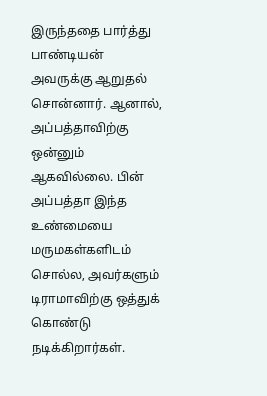இருந்ததை பார்த்து பாண்டியன் அவருக்கு ஆறுதல் சொன்னார். ஆனால், அப்பத்தாவிற்கு ஒன்னும் ஆகவில்லை. பின் அப்பத்தா இந்த உண்மையை மருமகள்களிடம் சொல்ல, அவர்களும் டிராமாவிற்கு ஒத்துக் கொண்டு நடிக்கிறார்கள்.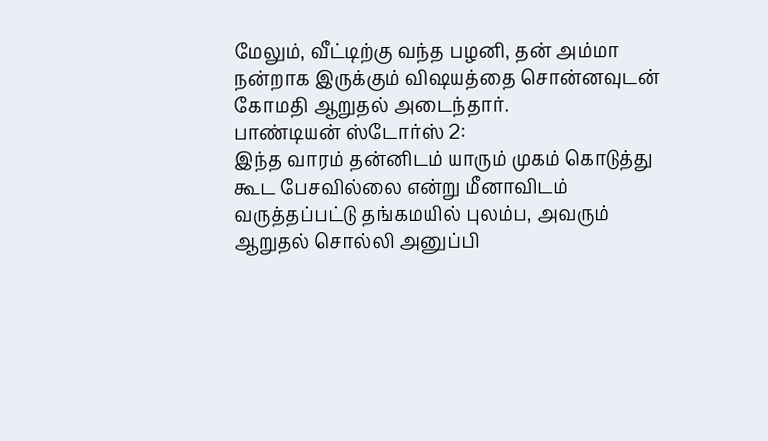மேலும், வீட்டிற்கு வந்த பழனி, தன் அம்மா நன்றாக இருக்கும் விஷயத்தை சொன்னவுடன் கோமதி ஆறுதல் அடைந்தார்.
பாண்டியன் ஸ்டோர்ஸ் 2:
இந்த வாரம் தன்னிடம் யாரும் முகம் கொடுத்து கூட பேசவில்லை என்று மீனாவிடம் வருத்தப்பட்டு தங்கமயில் புலம்ப, அவரும் ஆறுதல் சொல்லி அனுப்பி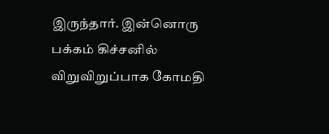இருந்தார். இன்னொரு பக்கம் கிச்சனில் விறுவிறுப்பாக கோமதி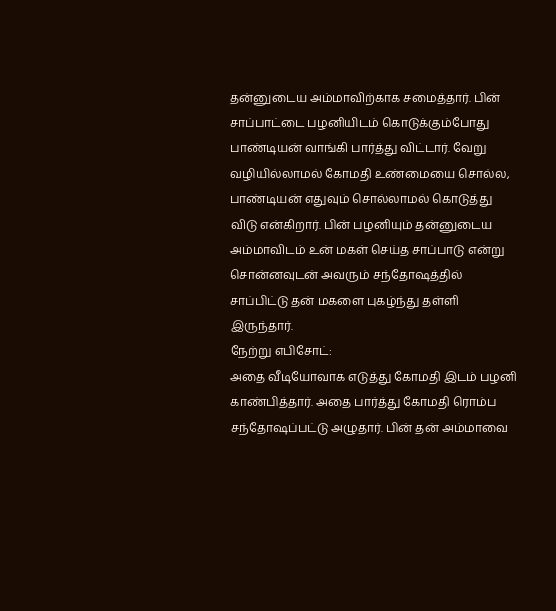தன்னுடைய அம்மாவிற்காக சமைத்தார். பின் சாப்பாட்டை பழனியிடம் கொடுக்கும்போது பாண்டியன் வாங்கி பார்த்து விட்டார். வேறு வழியில்லாமல் கோமதி உண்மையை சொல்ல, பாண்டியன் எதுவும் சொல்லாமல் கொடுத்து விடு என்கிறார். பின் பழனியும் தன்னுடைய அம்மாவிடம் உன் மகள் செய்த சாப்பாடு என்று சொன்னவுடன் அவரும் சந்தோஷத்தில் சாப்பிட்டு தன் மகளை புகழ்ந்து தள்ளி இருந்தார்.
நேற்று எபிசோட்:
அதை வீடியோவாக எடுத்து கோமதி இடம் பழனி காண்பித்தார். அதை பார்த்து கோமதி ரொம்ப சந்தோஷப்பட்டு அழுதார். பின் தன் அம்மாவை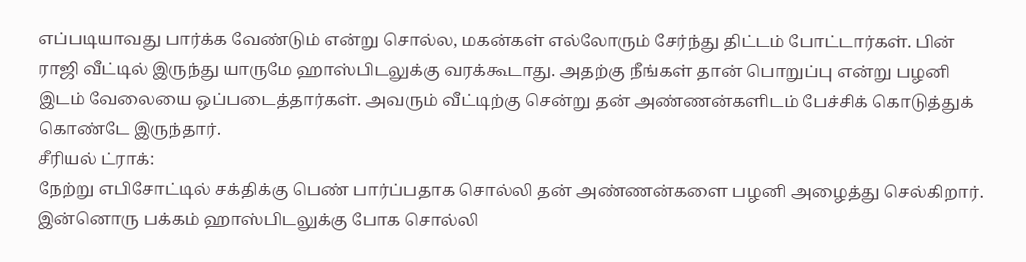எப்படியாவது பார்க்க வேண்டும் என்று சொல்ல, மகன்கள் எல்லோரும் சேர்ந்து திட்டம் போட்டார்கள். பின் ராஜி வீட்டில் இருந்து யாருமே ஹாஸ்பிடலுக்கு வரக்கூடாது. அதற்கு நீங்கள் தான் பொறுப்பு என்று பழனி இடம் வேலையை ஒப்படைத்தார்கள். அவரும் வீட்டிற்கு சென்று தன் அண்ணன்களிடம் பேச்சிக் கொடுத்துக் கொண்டே இருந்தார்.
சீரியல் ட்ராக்:
நேற்று எபிசோட்டில் சக்திக்கு பெண் பார்ப்பதாக சொல்லி தன் அண்ணன்களை பழனி அழைத்து செல்கிறார். இன்னொரு பக்கம் ஹாஸ்பிடலுக்கு போக சொல்லி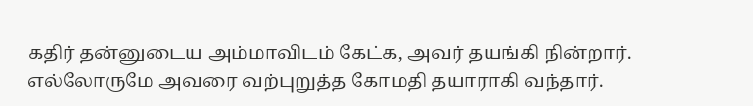கதிர் தன்னுடைய அம்மாவிடம் கேட்க, அவர் தயங்கி நின்றார். எல்லோருமே அவரை வற்புறுத்த கோமதி தயாராகி வந்தார்.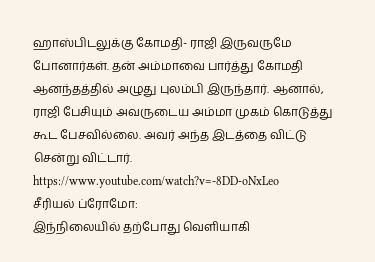ஹாஸ்பிடலுக்கு கோமதி- ராஜி இருவருமே போனார்கள். தன் அம்மாவை பார்த்து கோமதி ஆனந்தத்தில் அழுது புலம்பி இருந்தார். ஆனால், ராஜி பேசியும் அவருடைய அம்மா முகம் கொடுத்து கூட பேசவில்லை. அவர் அந்த இடத்தை விட்டு சென்று விட்டார்.
https://www.youtube.com/watch?v=-8DD-oNxLeo
சீரியல் ப்ரோமோ:
இந்நிலையில் தற்போது வெளியாகி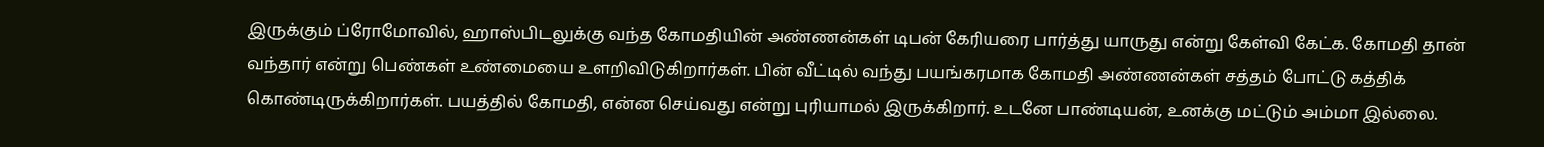இருக்கும் ப்ரோமோவில், ஹாஸ்பிடலுக்கு வந்த கோமதியின் அண்ணன்கள் டிபன் கேரியரை பார்த்து யாருது என்று கேள்வி கேட்க. கோமதி தான் வந்தார் என்று பெண்கள் உண்மையை உளறிவிடுகிறார்கள். பின் வீட்டில் வந்து பயங்கரமாக கோமதி அண்ணன்கள் சத்தம் போட்டு கத்திக் கொண்டிருக்கிறார்கள். பயத்தில் கோமதி, என்ன செய்வது என்று புரியாமல் இருக்கிறார். உடனே பாண்டியன், உனக்கு மட்டும் அம்மா இல்லை.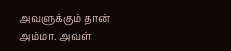அவளுக்கும் தான் அம்மா. அவள்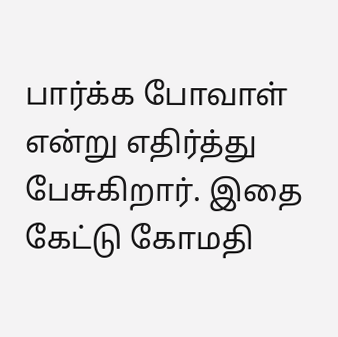பார்க்க போவாள் என்று எதிர்த்து பேசுகிறார். இதை கேட்டு கோமதி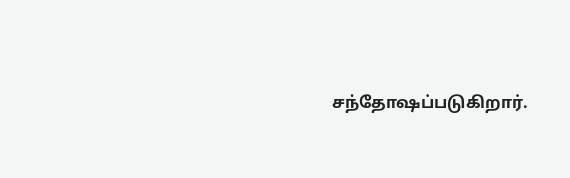சந்தோஷப்படுகிறார்.